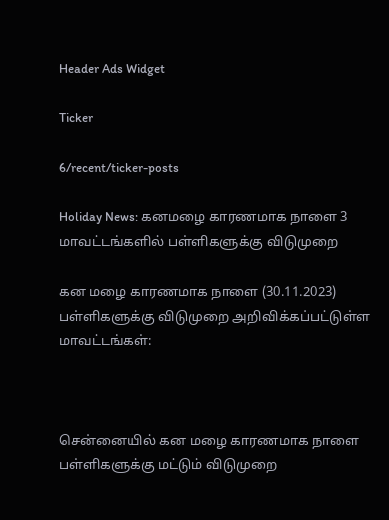Header Ads Widget

Ticker

6/recent/ticker-posts

Holiday News: கனமழை காரணமாக நாளை 3 மாவட்டங்களில் பள்ளிகளுக்கு விடுமுறை

கன மழை காரணமாக நாளை (30.11.2023) பள்ளிகளுக்கு விடுமுறை அறிவிக்கப்பட்டுள்ள மாவட்டங்கள்:



சென்னையில் கன மழை காரணமாக நாளை பள்ளிகளுக்கு மட்டும் விடுமுறை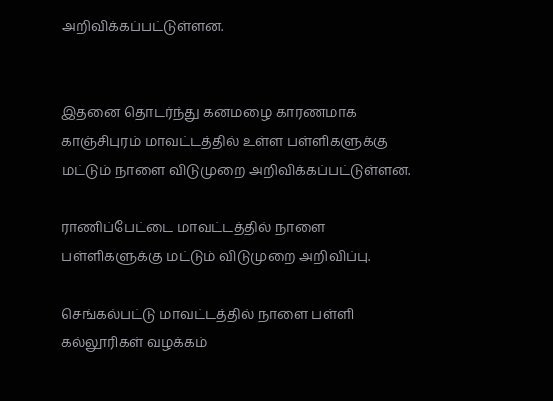அறிவிக்கப்பட்டுள்ளன.


இதனை தொடர்ந்து கனமழை காரணமாக காஞ்சிபுரம் மாவட்டத்தில் உள்ள பள்ளிகளுக்கு மட்டும் நாளை விடுமுறை அறிவிக்கப்பட்டுள்ளன.

ராணிப்பேட்டை மாவட்டத்தில் நாளை பள்ளிகளுக்கு மட்டும் விடுமுறை அறிவிப்பு.

செங்கல்பட்டு மாவட்டத்தில் நாளை பள்ளி கல்லூரிகள் வழக்கம்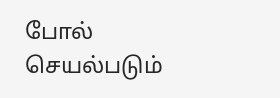போல் செயல்படும்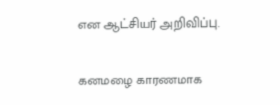என ஆட்சியர் அறிவிப்பு.

கனமழை காரணமாக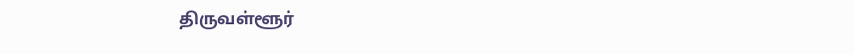திருவள்ளூர்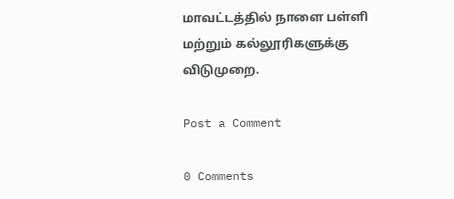மாவட்டத்தில் நாளை பள்ளி மற்றும் கல்லூரிகளுக்கு விடுமுறை.

Post a Comment

0 Comments